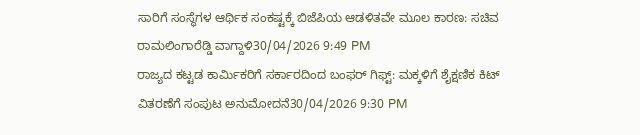ಸಾರಿಗೆ ಸಂಸ್ಥೆಗಳ ಆರ್ಥಿಕ ಸಂಕಷ್ಟಕ್ಕೆ ಬಿಜೆಪಿಯ ಆಡಳಿತವೇ ಮೂಲ ಕಾರಣ: ಸಚಿವ ರಾಮಲಿಂಗಾರೆಡ್ಡಿ ವಾಗ್ದಾಳಿ30/04/2026 9:49 PM
ರಾಜ್ಯದ ಕಟ್ಟಡ ಕಾರ್ಮಿಕರಿಗೆ ಸರ್ಕಾರದಿಂದ ಬಂಫರ್ ಗಿಫ್ಟ್: ಮಕ್ಕಳಿಗೆ ಶೈಕ್ಷಣಿಕ ಕಿಟ್ ವಿತರಣೆಗೆ ಸಂಪುಟ ಅನುಮೋದನೆ30/04/2026 9:30 PM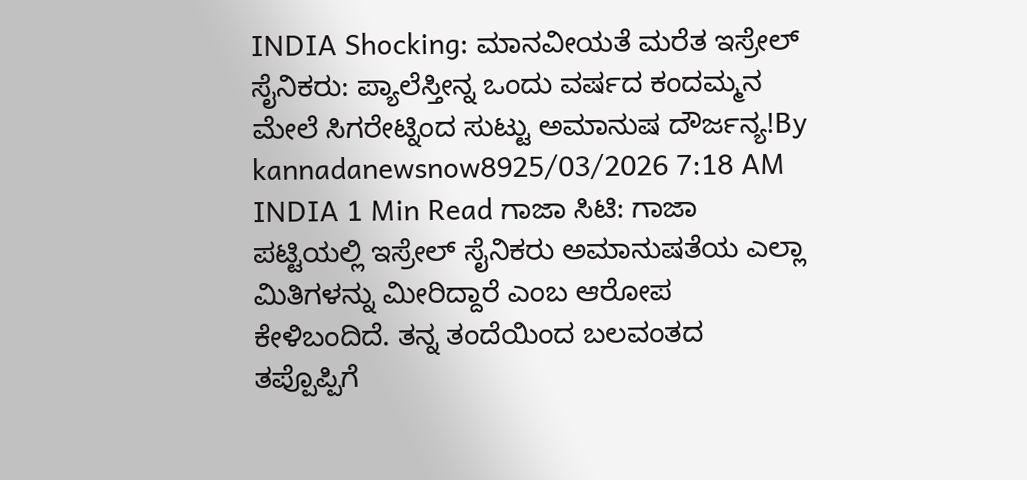INDIA Shocking: ಮಾನವೀಯತೆ ಮರೆತ ಇಸ್ರೇಲ್ ಸೈನಿಕರು: ಪ್ಯಾಲೆಸ್ತೀನ್ನ ಒಂದು ವರ್ಷದ ಕಂದಮ್ಮನ ಮೇಲೆ ಸಿಗರೇಟ್ನಿಂದ ಸುಟ್ಟು ಅಮಾನುಷ ದೌರ್ಜನ್ಯ!By kannadanewsnow8925/03/2026 7:18 AM INDIA 1 Min Read ಗಾಜಾ ಸಿಟಿ: ಗಾಜಾ ಪಟ್ಟಿಯಲ್ಲಿ ಇಸ್ರೇಲ್ ಸೈನಿಕರು ಅಮಾನುಷತೆಯ ಎಲ್ಲಾ ಮಿತಿಗಳನ್ನು ಮೀರಿದ್ದಾರೆ ಎಂಬ ಆರೋಪ ಕೇಳಿಬಂದಿದೆ. ತನ್ನ ತಂದೆಯಿಂದ ಬಲವಂತದ ತಪ್ಪೊಪ್ಪಿಗೆ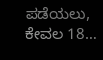ಪಡೆಯಲು, ಕೇವಲ 18…